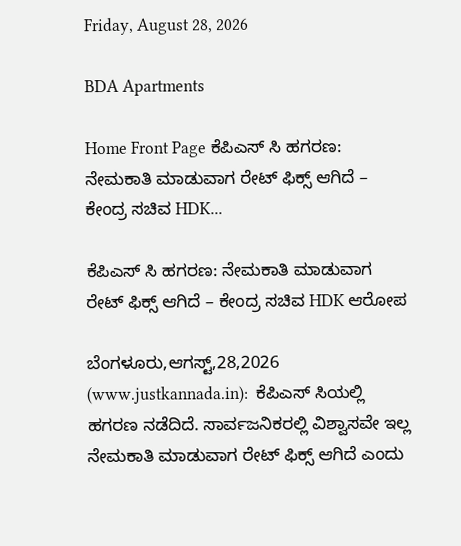Friday, August 28, 2026

BDA Apartments

Home Front Page ಕೆಪಿಎಸ್ ಸಿ ಹಗರಣ: ನೇಮಕಾತಿ ಮಾಡುವಾಗ ರೇಟ್ ಫಿಕ್ಸ್ ಆಗಿದೆ – ಕೇಂದ್ರ ಸಚಿವ HDK...

ಕೆಪಿಎಸ್ ಸಿ ಹಗರಣ: ನೇಮಕಾತಿ ಮಾಡುವಾಗ ರೇಟ್ ಫಿಕ್ಸ್ ಆಗಿದೆ – ಕೇಂದ್ರ ಸಚಿವ HDK ಆರೋಪ

ಬೆಂಗಳೂರು,ಆಗಸ್ಟ್,28,2026 (www.justkannada.in):  ಕೆಪಿಎಸ್ ಸಿಯಲ್ಲಿ ಹಗರಣ ನಡೆದಿದೆ. ಸಾರ್ವಜನಿಕರಲ್ಲಿ ವಿಶ್ವಾಸವೇ ಇಲ್ಲ ನೇಮಕಾತಿ ಮಾಡುವಾಗ ರೇಟ್ ಫಿಕ್ಸ್ ಆಗಿದೆ ಎಂದು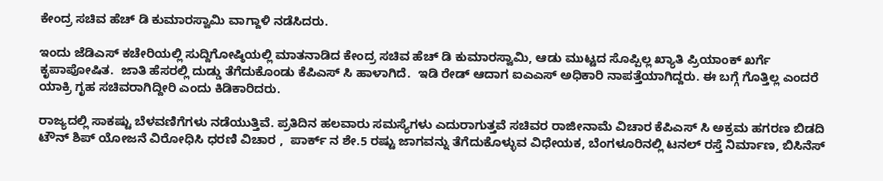ಕೇಂದ್ರ ಸಚಿವ ಹೆಚ್ ಡಿ ಕುಮಾರಸ್ವಾಮಿ ವಾಗ್ದಾಳಿ ನಡೆಸಿದರು.

ಇಂದು ಜೆಡಿಎಸ್ ಕಚೇರಿಯಲ್ಲಿ ಸುದ್ದಿಗೋಷ್ಠಿಯಲ್ಲಿ ಮಾತನಾಡಿದ ಕೇಂದ್ರ ಸಚಿವ ಹೆಚ್ ಡಿ ಕುಮಾರಸ್ವಾಮಿ, ಆಡು ಮುಟ್ಟದ ಸೊಪ್ಪಿಲ್ಲ ಖ್ಯಾತಿ ಪ್ರಿಯಾಂಕ್ ಖರ್ಗೆ ಕೃಪಾಪೋಷಿತ.  ಜಾತಿ ಹೆಸರಲ್ಲಿ ದುಡ್ಡು ತೆಗೆದುಕೊಂಡು ಕೆಪಿಎಸ್ ಸಿ ಹಾಳಾಗಿದೆ.  ಇಡಿ ರೇಡ್ ಆದಾಗ ಐಎಎಸ್ ಅಧಿಕಾರಿ ನಾಪತ್ತೆಯಾಗಿದ್ದರು. ಈ ಬಗ್ಗೆ ಗೊತ್ತಿಲ್ಲ ಎಂದರೆ ಯಾಕ್ರಿ ಗೃಹ ಸಚಿವರಾಗಿದ್ದೀರಿ ಎಂದು ಕಿಡಿಕಾರಿದರು.

ರಾಜ್ಯದಲ್ಲಿ ಸಾಕಷ್ಟು ಬೆಳವಣಿಗೆಗಳು ನಡೆಯುತ್ತಿವೆ. ಪ್ರತಿದಿನ ಹಲವಾರು ಸಮಸ್ಯೆಗಳು ಎದುರಾಗುತ್ತವೆ ಸಚಿವರ ರಾಜೀನಾಮೆ ವಿಚಾರ ಕೆಪಿಎಸ್ ಸಿ ಅಕ್ರಮ ಹಗರಣ ಬಿಡದಿ ಟೌನ್ ಶಿಪ್ ಯೋಜನೆ ವಿರೋಧಿಸಿ ಧರಣಿ ವಿಚಾರ ,  ಪಾರ್ಕ್ ನ ಶೇ.5 ರಷ್ಟು ಜಾಗವನ್ನು ತೆಗೆದುಕೊಳ್ಳುವ ವಿಧೇಯಕ, ಬೆಂಗಳೂರಿನಲ್ಲಿ ಟನಲ್ ರಸ್ತೆ ನಿರ್ಮಾಣ, ಬಿಸಿನೆಸ್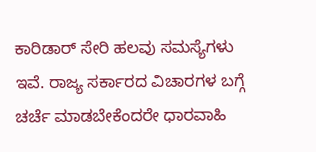ಕಾರಿಡಾರ್ ಸೇರಿ ಹಲವು ಸಮಸ್ಯೆಗಳು ಇವೆ. ರಾಜ್ಯ ಸರ್ಕಾರದ ವಿಚಾರಗಳ ಬಗ್ಗೆ ಚರ್ಚೆ ಮಾಡಬೇಕೆಂದರೇ ಧಾರವಾಹಿ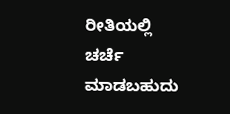ರೀತಿಯಲ್ಲಿ ಚರ್ಚೆ ಮಾಡಬಹುದು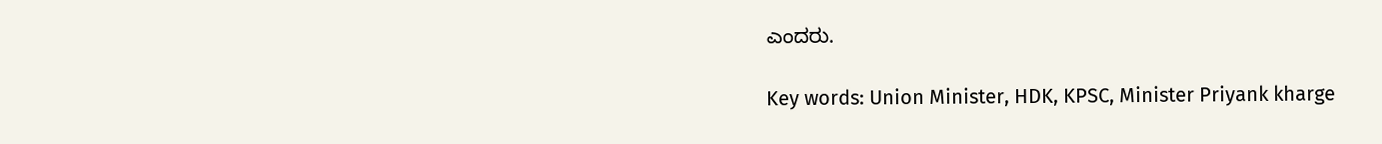ಎಂದರು.

Key words: Union Minister, HDK, KPSC, Minister Priyank kharge